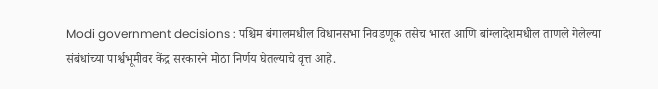Modi government decisions : पश्चिम बंगालमधील विधानसभा निवडणूक तसेच भारत आणि बांग्लादेशमधील ताणले गेलेल्या संबंधांच्या पार्श्वभूमीवर केंद्र सरकारने मोठा निर्णय घेतल्याचे वृत्त आहे.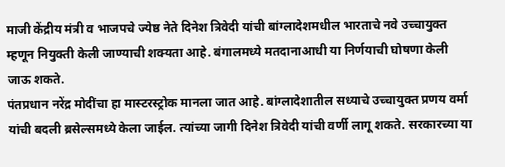माजी केंद्रीय मंत्री व भाजपचे ज्येष्ठ नेते दिनेश त्रिवेदी यांची बांग्लादेशमधील भारताचे नवे उच्चायुक्त म्हणून नियुक्ती केली जाण्याची शक्यता आहे. बंगालमध्ये मतदानाआधी या निर्णयाची घोषणा केली जाऊ शकते.
पंतप्रधान नरेंद्र मोदींचा हा मास्टरस्ट्रोक मानला जात आहे. बांग्लादेशातील सध्याचे उच्चायुक्त प्रणय वर्मा यांची बदली ब्रसेल्समध्ये केला जाईल. त्यांच्या जागी दिनेश त्रिवेदी यांची वर्णी लागू शकते. सरकारच्या या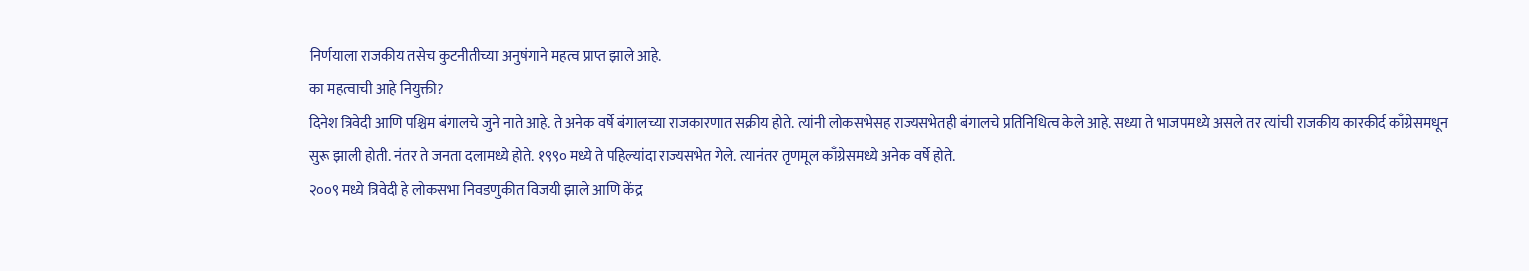निर्णयाला राजकीय तसेच कुटनीतीच्या अनुषंगाने महत्व प्राप्त झाले आहे.
का महत्वाची आहे नियुक्ती?
दिनेश त्रिवेदी आणि पश्चिम बंगालचे जुने नाते आहे. ते अनेक वर्षे बंगालच्या राजकारणात सक्रीय होते. त्यांनी लोकसभेसह राज्यसभेतही बंगालचे प्रतिनिधित्व केले आहे. सध्या ते भाजपमध्ये असले तर त्यांची राजकीय कारकीर्द काँग्रेसमधून सुरू झाली होती. नंतर ते जनता दलामध्ये होते. १९९० मध्ये ते पहिल्यांदा राज्यसभेत गेले. त्यानंतर तृणमूल काँग्रेसमध्ये अनेक वर्षे होते.
२००९ मध्ये त्रिवेदी हे लोकसभा निवडणुकीत विजयी झाले आणि केंद्र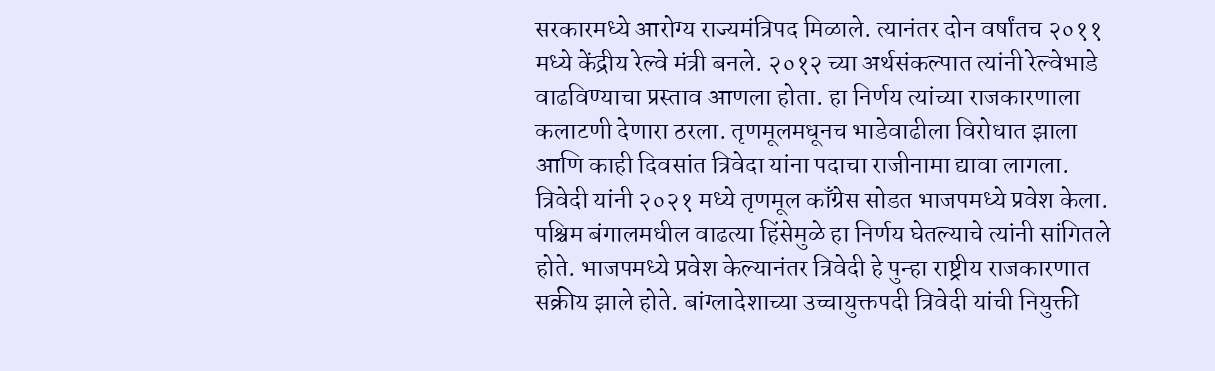सरकारमध्ये आरोग्य राज्यमंत्रिपद मिळाले. त्यानंतर दोन वर्षांतच २०११ मध्ये केंद्रीय रेल्वे मंत्री बनले. २०१२ च्या अर्थसंकल्पात त्यांनी रेल्वेभाडे वाढविण्याचा प्रस्ताव आणला होता. हा निर्णय त्यांच्या राजकारणाला कलाटणी देणारा ठरला. तृणमूलमधूनच भाडेवाढीला विरोधात झाला आणि काही दिवसांत त्रिवेदा यांना पदाचा राजीनामा द्यावा लागला.
त्रिवेदी यांनी २०२१ मध्ये तृणमूल काँग्रेस सोडत भाजपमध्ये प्रवेश केला. पश्चिम बंगालमधील वाढत्या हिंसेमुळे हा निर्णय घेतल्याचे त्यांनी सांगितले होते. भाजपमध्ये प्रवेश केल्यानंतर त्रिवेदी हे पुन्हा राष्ट्रीय राजकारणात सक्रीय झाले होते. बांग्लादेशाच्या उच्चायुक्तपदी त्रिवेदी यांची नियुक्ती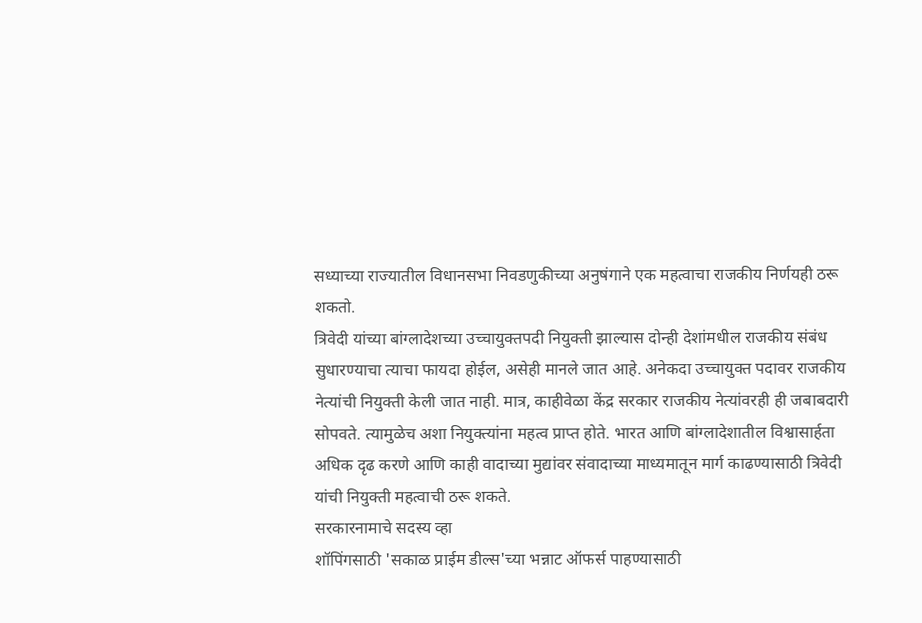सध्याच्या राज्यातील विधानसभा निवडणुकीच्या अनुषंगाने एक महत्वाचा राजकीय निर्णयही ठरू शकतो.
त्रिवेदी यांच्या बांग्लादेशच्या उच्चायुक्तपदी नियुक्ती झाल्यास दोन्ही देशांमधील राजकीय संबंध सुधारण्याचा त्याचा फायदा होईल, असेही मानले जात आहे. अनेकदा उच्चायुक्त पदावर राजकीय नेत्यांची नियुक्ती केली जात नाही. मात्र, काहीवेळा केंद्र सरकार राजकीय नेत्यांवरही ही जबाबदारी सोपवते. त्यामुळेच अशा नियुक्त्यांना महत्व प्राप्त होते. भारत आणि बांग्लादेशातील विश्वासार्हता अधिक दृढ करणे आणि काही वादाच्या मुद्यांवर संवादाच्या माध्यमातून मार्ग काढण्यासाठी त्रिवेदी यांची नियुक्ती महत्वाची ठरू शकते.
सरकारनामाचे सदस्य व्हा
शॉपिंगसाठी 'सकाळ प्राईम डील्स'च्या भन्नाट ऑफर्स पाहण्यासाठी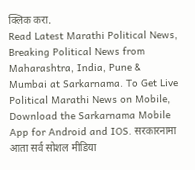क्लिक करा.
Read Latest Marathi Political News, Breaking Political News from Maharashtra, India, Pune & Mumbai at Sarkarnama. To Get Live Political Marathi News on Mobile, Download the Sarkarnama Mobile App for Android and IOS. सरकारनामा आता सर्व सोशल मीडिया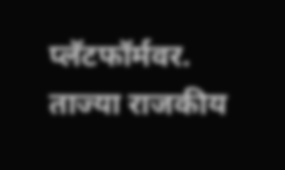प्लॅटफॉर्मवर. ताज्या राजकीय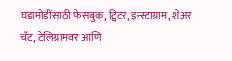घडामोडींसाठी फेसबुक, ट्विटर, इन्स्टाग्राम, शेअर चॅट, टेलिग्रामवर आणि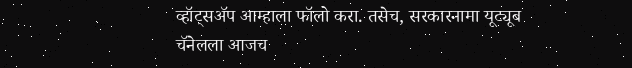व्हॉट्सॲप आम्हाला फॉलो करा. तसेच, सरकारनामा यूट्यूब चॅनेलला आजच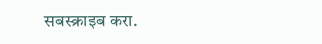सबस्क्राइब करा.